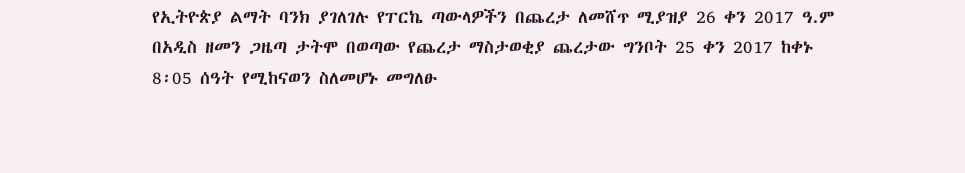የኢትዮጵያ ልማት ባንክ ያገለገሉ የፐርኬ ጣውላዎችን በጨረታ ለመሸጥ ሚያዝያ 26 ቀን 2017 ዓ.ም በአዲስ ዘመን ጋዜጣ ታትሞ በወጣው የጨረታ ማስታወቂያ ጨረታው ግንቦት 25 ቀን 2017 ከቀኑ 8፡05 ሰዓት የሚከናወን ስለመሆኑ መግለፁ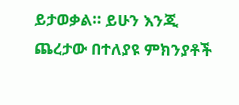ይታወቃል። ይሁን እንጂ ጨረታው በተለያዩ ምክንያቶች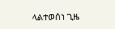ላልተወሰነ ጊዜ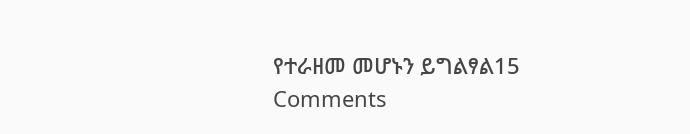የተራዘመ መሆኑን ይግልፃል15 Comments